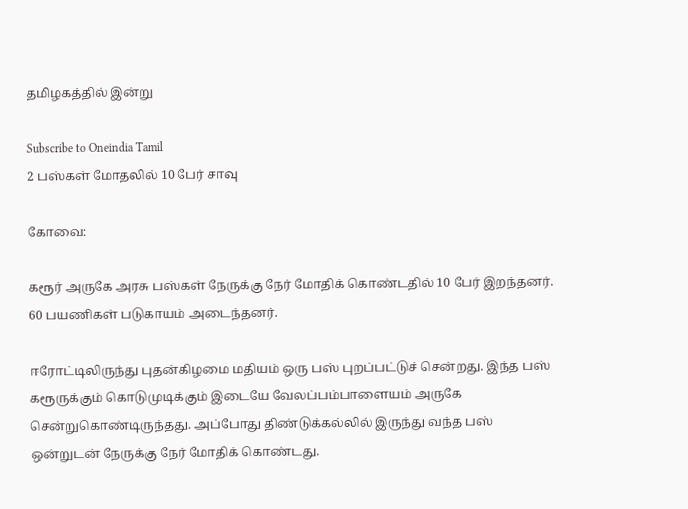தமிழகத்தில் இன்று

Subscribe to Oneindia Tamil
2 பஸ்கள் மோதலில் 10 பேர் சாவு

கோவை:

கரூர் அருகே அரசு பஸ்கள் நேருக்கு நேர் மோதிக் கொண்டதில் 10 பேர் இறந்தனர். 60 பயணிகள் படுகாயம் அடைந்தனர்.

ஈரோட்டிலிருந்து புதன்கிழமை மதியம் ஒரு பஸ் புறப்பட்டுச் சென்றது. இந்த பஸ் கரூருக்கும் கொடுமுடிக்கும் இடையே வேலப்பம்பாளையம் அருகே சென்றுகொண்டிருந்தது. அப்போது திண்டுக்கல்லில் இருந்து வந்த பஸ் ஒன்றுடன் நேருக்கு நேர் மோதிக் கொண்டது.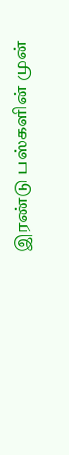இரண்டு பஸ்களின் முன்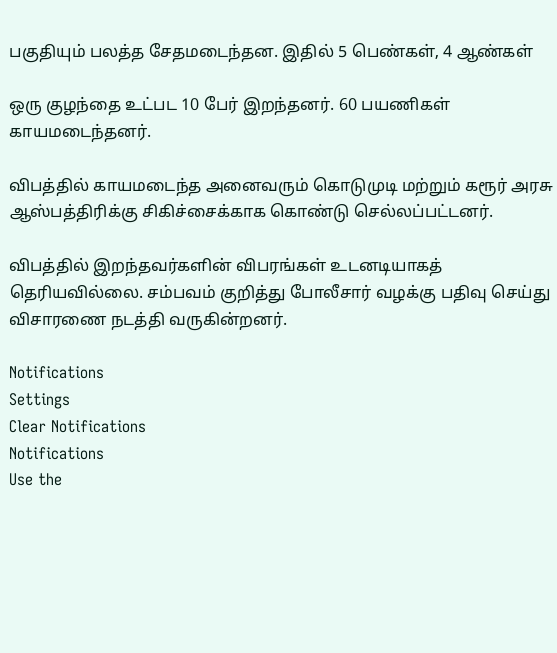பகுதியும் பலத்த சேதமடைந்தன. இதில் 5 பெண்கள், 4 ஆண்கள்

ஒரு குழந்தை உட்பட 10 பேர் இறந்தனர். 60 பயணிகள் காயமடைந்தனர்.

விபத்தில் காயமடைந்த அனைவரும் கொடுமுடி மற்றும் கரூர் அரசு ஆஸ்பத்திரிக்கு சிகிச்சைக்காக கொண்டு செல்லப்பட்டனர்.

விபத்தில் இறந்தவர்களின் விபரங்கள் உடனடியாகத் தெரியவில்லை. சம்பவம் குறித்து போலீசார் வழக்கு பதிவு செய்து விசாரணை நடத்தி வருகின்றனர்.

Notifications
Settings
Clear Notifications
Notifications
Use the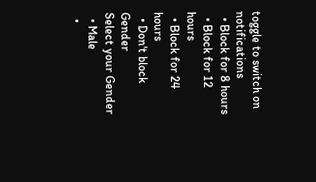toggle to switch on notifications
  • Block for 8 hours
  • Block for 12 hours
  • Block for 24 hours
  • Don't block
Gender
Select your Gender
  • Male
  •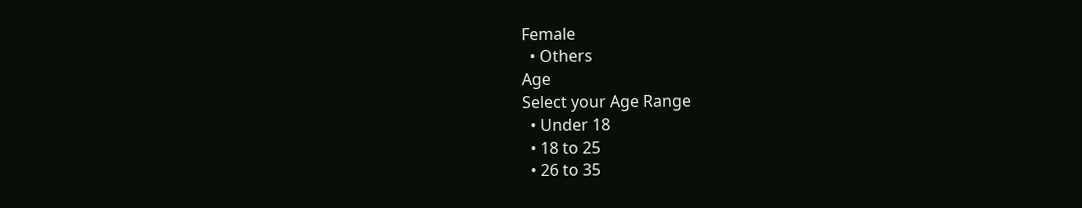Female
  • Others
Age
Select your Age Range
  • Under 18
  • 18 to 25
  • 26 to 35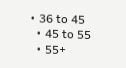• 36 to 45
  • 45 to 55
  • 55+